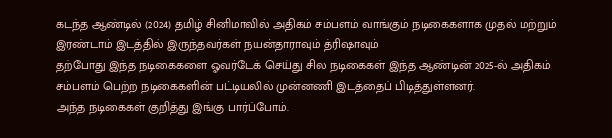கடந்த ஆண்டில் (2024) தமிழ் சினிமாவில் அதிகம் சம்பளம் வாங்கும் நடிகைகளாக முதல் மற்றும் இரண்டாம் இடத்தில் இருந்தவர்கள் நயன்தாராவும் த்ரிஷாவும்
தற்போது இந்த நடிகைகளை ஓவர்டேக் செய்து சில நடிகைகள் இந்த ஆண்டின் 2025-ல் அதிகம் சம்பளம் பெற்ற நடிகைகளின் பட்டியலில் முன்னணி இடத்தைப் பிடித்துள்ளனர்.
அந்த நடிகைகள் குறித்து இங்கு பார்ப்போம்.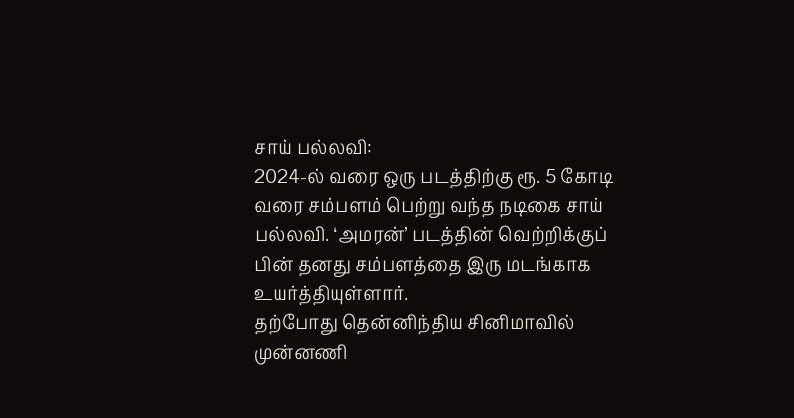சாய் பல்லவி:
2024-ல் வரை ஒரு படத்திற்கு ரூ. 5 கோடி வரை சம்பளம் பெற்று வந்த நடிகை சாய் பல்லவி. ‘அமரன்’ படத்தின் வெற்றிக்குப் பின் தனது சம்பளத்தை இரு மடங்காக உயர்த்தியுள்ளார்.
தற்போது தென்னிந்திய சினிமாவில் முன்னணி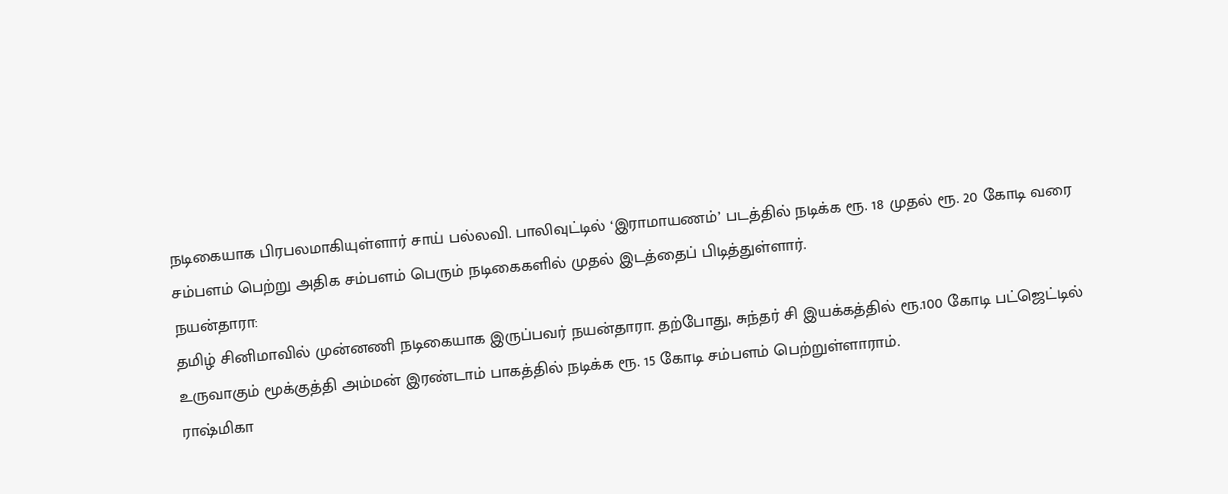நடிகையாக பிரபலமாகியுள்ளார் சாய் பல்லவி. பாலிவுட்டில் ‘இராமாயணம்’ படத்தில் நடிக்க ரூ. 18 முதல் ரூ. 20 கோடி வரை சம்பளம் பெற்று அதிக சம்பளம் பெரும் நடிகைகளில் முதல் இடத்தைப் பிடித்துள்ளார்.
நயன்தாரா:
தமிழ் சினிமாவில் முன்னணி நடிகையாக இருப்பவர் நயன்தாரா. தற்போது, சுந்தர் சி இயக்கத்தில் ரூ.100 கோடி பட்ஜெட்டில் உருவாகும் மூக்குத்தி அம்மன் இரண்டாம் பாகத்தில் நடிக்க ரூ. 15 கோடி சம்பளம் பெற்றுள்ளாராம்.
ராஷ்மிகா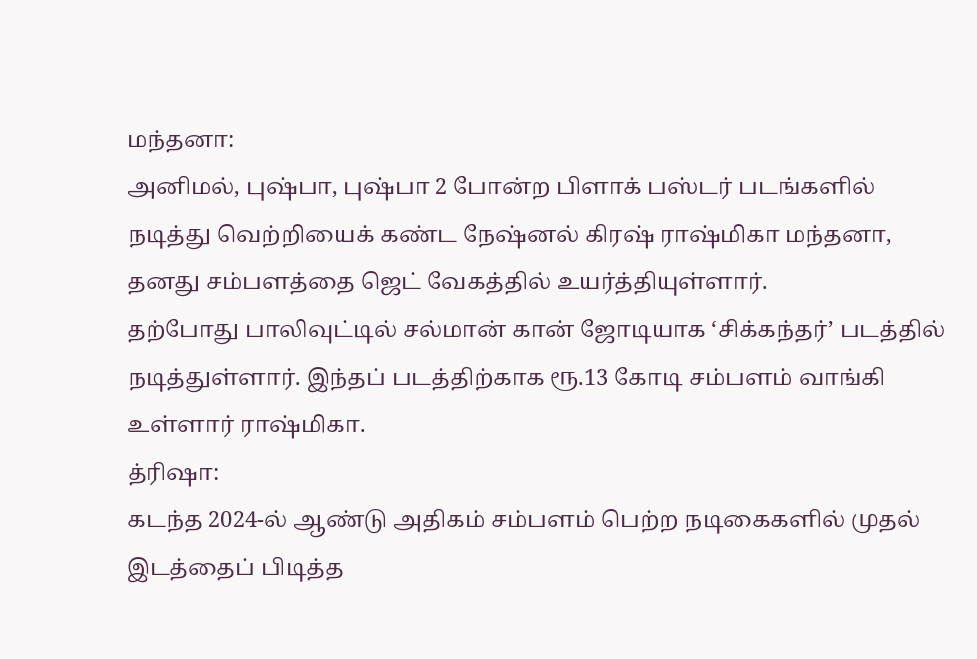மந்தனா:
அனிமல், புஷ்பா, புஷ்பா 2 போன்ற பிளாக் பஸ்டர் படங்களில் நடித்து வெற்றியைக் கண்ட நேஷ்னல் கிரஷ் ராஷ்மிகா மந்தனா, தனது சம்பளத்தை ஜெட் வேகத்தில் உயர்த்தியுள்ளார்.
தற்போது பாலிவுட்டில் சல்மான் கான் ஜோடியாக ‘சிக்கந்தர்’ படத்தில் நடித்துள்ளார். இந்தப் படத்திற்காக ரூ.13 கோடி சம்பளம் வாங்கி உள்ளார் ராஷ்மிகா.
த்ரிஷா:
கடந்த 2024-ல் ஆண்டு அதிகம் சம்பளம் பெற்ற நடிகைகளில் முதல் இடத்தைப் பிடித்த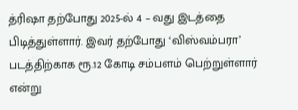த்ரிஷா தற்போது 2025-ல் 4 – வது இடத்தை பிடித்துள்ளார். இவர் தற்போது ‘விஸ்வம்பரா’ படத்திற்காக ரூ.12 கோடி சம்பளம் பெற்றுள்ளார் என்று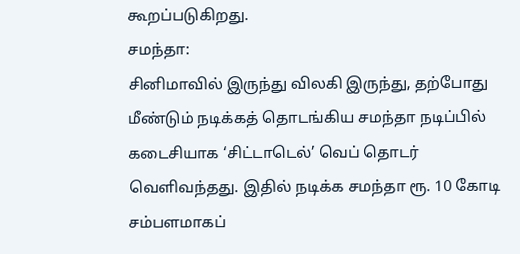கூறப்படுகிறது.
சமந்தா:
சினிமாவில் இருந்து விலகி இருந்து, தற்போது மீண்டும் நடிக்கத் தொடங்கிய சமந்தா நடிப்பில் கடைசியாக ‘சிட்டாடெல்’ வெப் தொடர் வெளிவந்தது. இதில் நடிக்க சமந்தா ரூ. 10 கோடி சம்பளமாகப்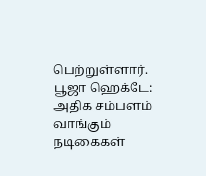பெற்றுள்ளார்.
பூஜா ஹெக்டே:
அதிக சம்பளம் வாங்கும் நடிகைகள்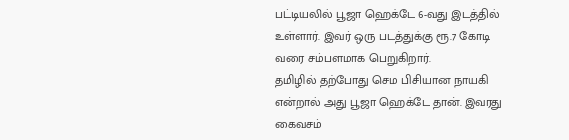பட்டியலில் பூஜா ஹெக்டே 6-வது இடத்தில் உள்ளார். இவர் ஒரு படத்துக்கு ரூ.7 கோடி வரை சம்பளமாக பெறுகிறார்.
தமிழில் தற்போது செம பிசியான நாயகி என்றால் அது பூஜா ஹெக்டே தான். இவரது கைவசம்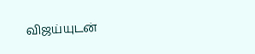விஜய்யுடன்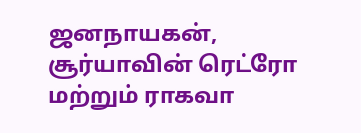ஜனநாயகன், சூர்யாவின் ரெட்ரோ மற்றும் ராகவா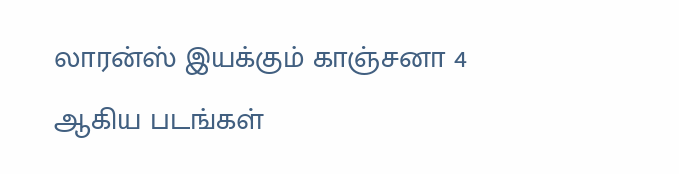லாரன்ஸ் இயக்கும் காஞ்சனா 4 ஆகிய படங்கள்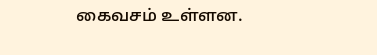கைவசம் உள்ளன.